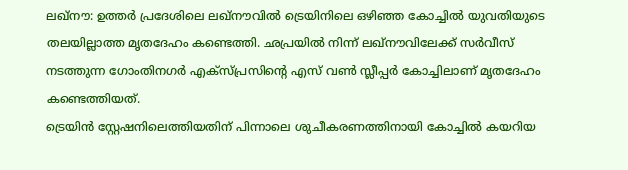ലഖ്നൗ: ഉത്തർ പ്രദേശിലെ ലഖ്നൗവിൽ ട്രെയിനിലെ ഒഴിഞ്ഞ കോച്ചിൽ യുവതിയുടെ തലയില്ലാത്ത മൃതദേഹം കണ്ടെത്തി. ഛപ്രയിൽ നിന്ന് ലഖ്നൗവിലേക്ക് സർവീസ് നടത്തുന്ന ഗോംതിനഗർ എക്സ്പ്രസിന്റെ എസ് വൺ സ്ലീപ്പർ കോച്ചിലാണ് മൃതദേഹം കണ്ടെത്തിയത്.
ട്രെയിൻ സ്റ്റേഷനിലെത്തിയതിന് പിന്നാലെ ശുചീകരണത്തിനായി കോച്ചിൽ കയറിയ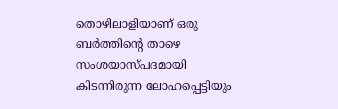തൊഴിലാളിയാണ് ഒരു ബർത്തിന്റെ താഴെ സംശയാസ്പദമായി കിടന്നിരുന്ന ലോഹപ്പെട്ടിയും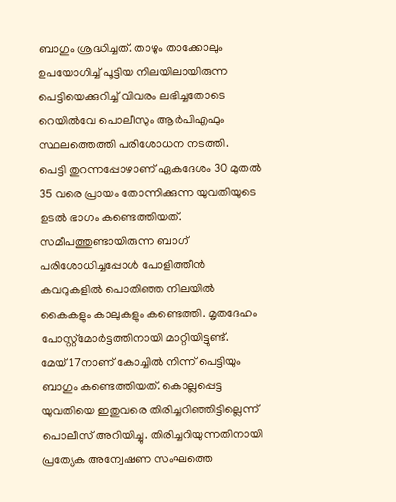ബാഗും ശ്രദ്ധിച്ചത്. താഴും താക്കോലും ഉപയോഗിച്ച് പൂട്ടിയ നിലയിലായിരുന്ന പെട്ടിയെക്കുറിച്ച് വിവരം ലഭിച്ചതോടെ റെയിൽവേ പൊലീസും ആർപിഎഫും സ്ഥലത്തെത്തി പരിശോധന നടത്തി.
പെട്ടി തുറന്നപ്പോഴാണ് ഏകദേശം 30 മുതൽ 35 വരെ പ്രായം തോന്നിക്കുന്ന യുവതിയുടെ ഉടൽ ഭാഗം കണ്ടെത്തിയത്. സമീപത്തുണ്ടായിരുന്ന ബാഗ് പരിശോധിച്ചപ്പോൾ പോളിത്തീൻ കവറുകളിൽ പൊതിഞ്ഞ നിലയിൽ കൈകളും കാലുകളും കണ്ടെത്തി. മൃതദേഹം പോസ്റ്റ്മോർട്ടത്തിനായി മാറ്റിയിട്ടുണ്ട്.
മേയ് 17നാണ് കോച്ചിൽ നിന്ന് പെട്ടിയും ബാഗും കണ്ടെത്തിയത്. കൊല്ലപ്പെട്ട യുവതിയെ ഇതുവരെ തിരിച്ചറിഞ്ഞിട്ടില്ലെന്ന് പൊലീസ് അറിയിച്ചു. തിരിച്ചറിയുന്നതിനായി പ്രത്യേക അന്വേഷണ സംഘത്തെ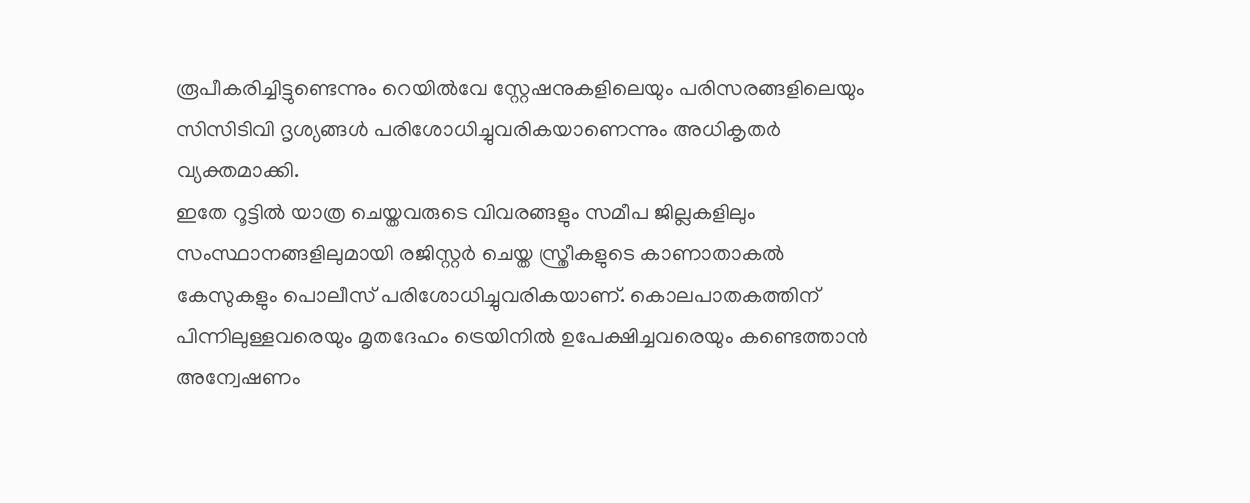രൂപീകരിച്ചിട്ടുണ്ടെന്നും റെയിൽവേ സ്റ്റേഷനുകളിലെയും പരിസരങ്ങളിലെയും സിസിടിവി ദൃശ്യങ്ങൾ പരിശോധിച്ചുവരികയാണെന്നും അധികൃതർ വ്യക്തമാക്കി.
ഇതേ റൂട്ടിൽ യാത്ര ചെയ്തവരുടെ വിവരങ്ങളും സമീപ ജില്ലകളിലും സംസ്ഥാനങ്ങളിലുമായി രജിസ്റ്റർ ചെയ്ത സ്ത്രീകളുടെ കാണാതാകൽ കേസുകളും പൊലീസ് പരിശോധിച്ചുവരികയാണ്. കൊലപാതകത്തിന് പിന്നിലുള്ളവരെയും മൃതദേഹം ട്രെയിനിൽ ഉപേക്ഷിച്ചവരെയും കണ്ടെത്താൻ അന്വേഷണം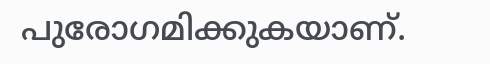പുരോഗമിക്കുകയാണ്.